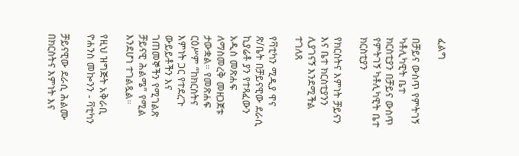ፈልግ

በቻይና ውስጥ የምትገኝ ካቶሊካዊት ቤተ ክርስቲያን በቻይና ውስጥ የምትገኝ ካቶሊካዊት ቤተ ክርስቲያን

የክርስትና እምነት ቻይናን እና ቤተ ክርስቲያንን ሊያገናኝ እንደሚችል ተገለጸ

የቫቲካን ሚዲያ ዋና ጽ/ቤት በቻይናዊው ደራሲ ኪያሬቶ ያን የተጻፈውን አዲስ መጽሐፍ ለማስመረቅ መዘጋጀቱ ታውቋል። የመጽሐፍ ርዕሥም “ከክርስትና እምነት ጋር የተደረጉ ውይይቶችን እና ገጠመኞችን የሚገልጽ ቻይናዊ ሕልሜ” የሚል እንደሆነ ተገልጿል።

የዚህ ዝግጅት አቅራቢ ዮሐንስ መኰንን - ቫቲካን

ቻይናዊው ደራሲ ሕልሙ በክርስትና እምነት እና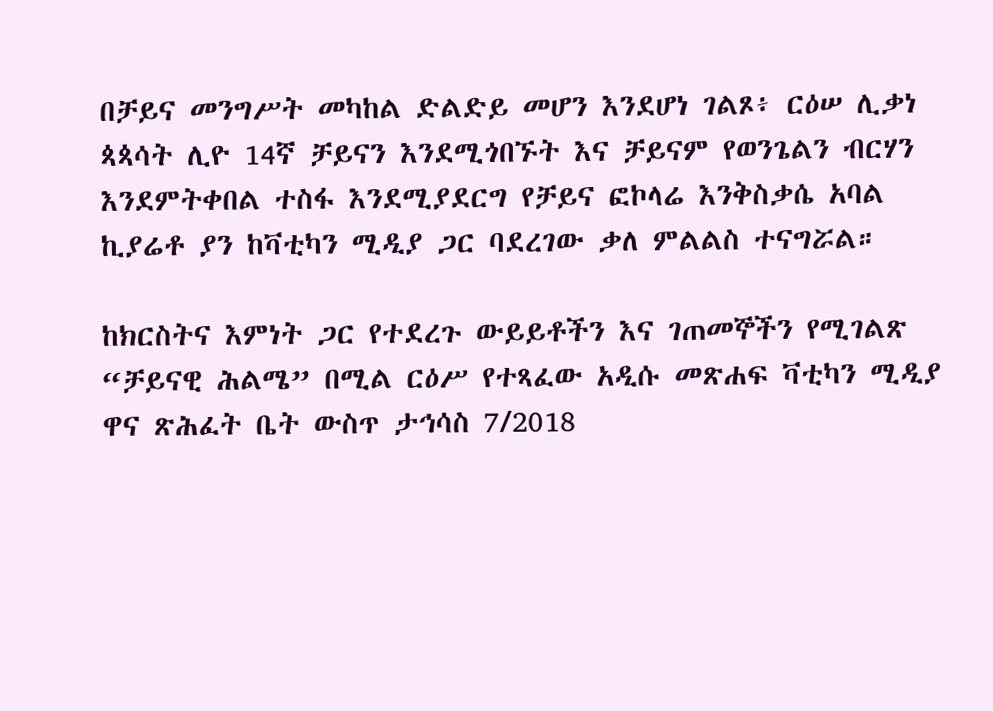በቻይና መንግሥት መካከል ድልድይ መሆን እንደሆነ ገልጾ፥ ርዕሠ ሊቃነ ጳጳሳት ሊዮ 14ኛ ቻይናን እንደሚጎበኙት እና ቻይናም የወንጌልን ብርሃን እንደምትቀበል ተስፋ እንደሚያደርግ የቻይና ፎኮላሬ እንቅስቃሴ አባል ኪያሬቶ ያን ከቫቲካን ሚዲያ ጋር ባደረገው ቃለ ምልልስ ተናግሯል።

ከክርስትና እምነት ጋር የተደረጉ ውይይቶችን እና ገጠመኞችን የሚገልጽ “ቻይናዊ ሕልሜ” በሚል ርዕሥ የተጻፈው አዲሱ መጽሐፍ ቫቲካን ሚዲያ ዋና ጽሕፈት ቤት ውስጥ ታኅሳስ 7/2018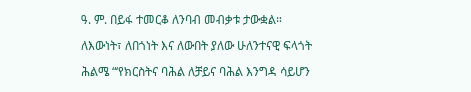ዓ. ም. በይፋ ተመርቆ ለንባብ መብቃቱ ታውቋል።

ለእውነት፣ ለበጎነት እና ለውበት ያለው ሁለንተናዊ ፍላጎት

ሕልሜ “‘የክርስትና ባሕል ለቻይና ባሕል እንግዳ ሳይሆን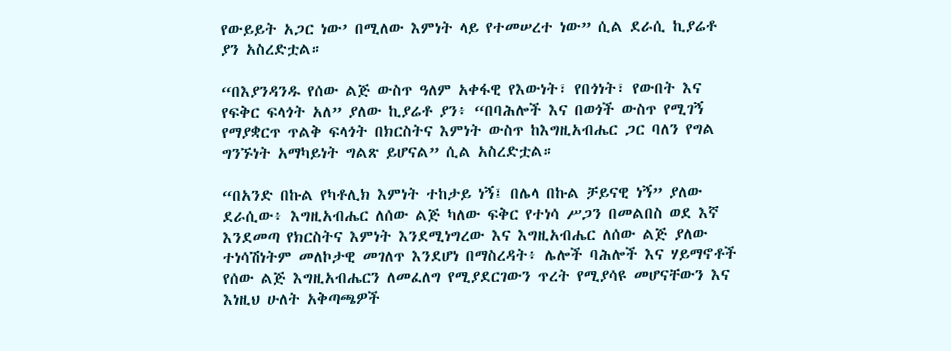የውይይት አጋር ነው’ በሚለው እምነት ላይ የተመሠረተ ነው” ሲል ደራሲ ኪያሬቶ ያን አስረድቷል።

“በእያንዳንዱ የሰው ልጅ ውስጥ ዓለም አቀፋዊ የእውነት፣ የበጎነት፣ የውበት እና የፍቅር ፍላጎት አለ” ያለው ኪያሬቶ ያን፥ “በባሕሎች እና በወጎች ውስጥ የሚገኝ የማያቋርጥ ጥልቅ ፍላጎት በክርስትና እምነት ውስጥ ከእግዚአብሔር ጋር ባለን የግል ግንኙነት አማካይነት ግልጽ ይሆናል” ሲል አስረድቷል።

“በአንድ በኩል የካቶሊክ እምነት ተከታይ ነኝ፤ በሌላ በኩል ቻይናዊ ነኝ” ያለው ደራሲው፥ እግዚአብሔር ለሰው ልጅ ካለው ፍቅር የተነሳ ሥጋን በመልበስ ወደ እኛ እንደመጣ የክርስትና እምነት እንደሚነግረው እና እግዚአብሔር ለሰው ልጅ ያለው ተነሳሽነትም መለኮታዊ መገለጥ እንደሆነ በማስረዳት፥ ሌሎች ባሕሎች እና ሃይማኖቶች የሰው ልጅ እግዚአብሔርን ለመፈለግ የሚያደርገውን ጥረት የሚያሳዩ መሆናቸውን እና እነዚህ ሁለት አቅጣጫዎች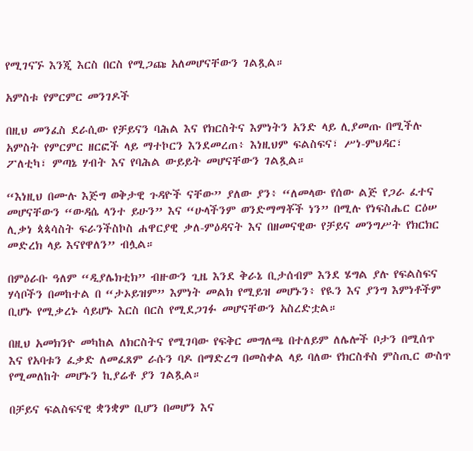የሚገናኙ እንጂ እርስ በርስ የሚጋጩ አለመሆናቸውን ገልጿል።

አምስቱ የምርምር መንገዶች

በዚህ መንፈስ ደራሲው የቻይናን ባሕል እና የክርስትና እምነትን አንድ ላይ ሊያመጡ በሚችሉ አምስት የምርምር ዘርፎች ላይ ማተኮርን እንደመረጠ፥ እነዚህም ፍልስፍና፣ ሥነ-ምህዳር፣ ፖለቲካ፣ ምጣኔ ሃብት እና የባሕል ውይይት መሆናቸውን ገልጿል።

“እነዚህ በሙሉ እጅግ ወቅታዊ ጉዳዮች ናቸው” ያለው ያን፥ “ለመላው የሰው ልጅ የጋራ ፈተና መሆናቸውን “ውዳሴ ላንተ ይሁን” እና “ሁላችንም ወንድማማቾች ነን” በሚሉ የነፍስሔር ርዕሠ ሊቃነ ጳጳሳስት ፍራንችስኮስ ሐዋርያዊ ቃለ-ምዕዳናት እና በዘመናዊው የቻይና መንግሥት የክርክር መድረክ ላይ እናየዋለን” ብሏል።

በምዕራቡ ዓለም “ዲያሌክቲክ” ብዙውን ጊዜ እንደ ቅራኔ ቢታሰብም እንደ ሄግል ያሉ የፍልስፍና ሃሳቦችን በመከተል በ “ታኦይዝም” እምነት መልክ የሚይዝ መሆኑን፥ የዪን እና ያንግ እምነቶችም ቢሆኑ የሚቃረኑ ሳይሆኑ እርስ በርስ የሚደጋገፉ መሆናቸውን አስረድቷል።

በዚህ አመክንዮ መካከል ለክርስትና የሚገባው የፍቅር መግለጫ በተለይም ለሌሎች ቦታን በሚሰጥ እና የአባቱን ፈቃድ ለመፈጸም ራሱን ባዶ በማድረግ በመስቀል ላይ ባለው የክርስቶስ ምስጢር ውስጥ የሚመለከት መሆኑን ኪያሬቶ ያን ገልጿል።

በቻይና ፍልስፍናዊ ቋንቋም ቢሆን በመሆን እና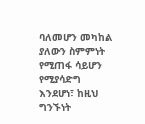ባለመሆን መካከል ያለውን ስምምነት የሚጠፋ ሳይሆን የሚያሳድግ እንደሆነ፣ ከዚህ ግንኙነት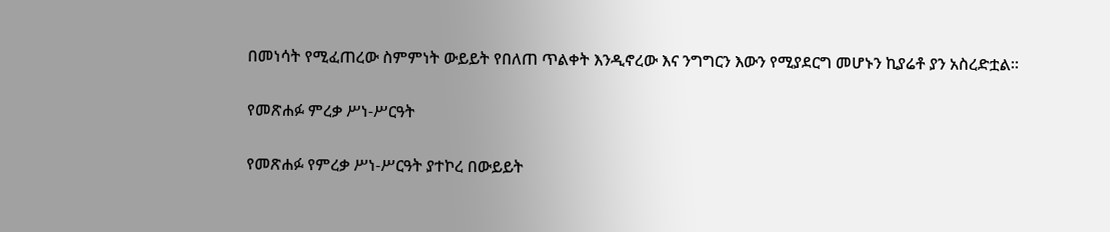በመነሳት የሚፈጠረው ስምምነት ውይይት የበለጠ ጥልቀት እንዲኖረው እና ንግግርን እውን የሚያደርግ መሆኑን ኪያሬቶ ያን አስረድቷል።

የመጽሐፉ ምረቃ ሥነ-ሥርዓት

የመጽሐፉ የምረቃ ሥነ-ሥርዓት ያተኮረ በውይይት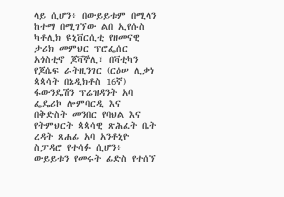ላይ ሲሆን፥ በውይይቱም በሚላን ከተማ በሚገኘው ልበ ኢየሱስ ካቶሊክ ዩኒቨርሲቲ የዘመናዊ ታሪክ መምህር ፕሮፌሰር አጎስቲኖ ጆቫኞሊ፣ በቫቲካን የጆሴፍ ራትዚንገር (ርዕሠ ሊቃነ ጳጳሳት በኔዲክቶስ 16ኛ) ፋውንዴሽን ፕሬዝዳንት አባ ፌዴሪኮ ሎምባርዲ እና በቅድስት መንበር የባህል እና የትምህርት ጳጳሳዊ ጽሕፈት ቤት ረዳት ጸሐፊ አባ አንቶኒዮ ስፓዳሮ የተሳፉ ሲሆን፥ ውይይቱን የመሩት ፊድስ የተሰኘ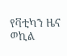የቫቲካን ዜና ወኪል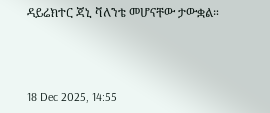ዳይሬክተር ጃኒ ቫለንቴ መሆናቸው ታውቋል።



18 Dec 2025, 14:55